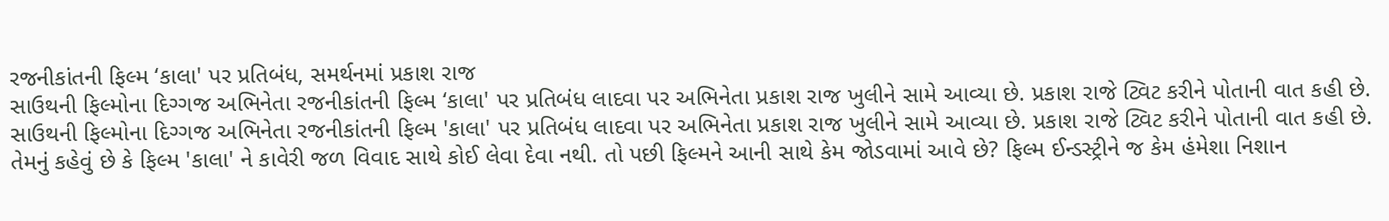રજનીકાંતની ફિલ્મ ‘કાલા' પર પ્રતિબંધ, સમર્થનમાં પ્રકાશ રાજ
સાઉથની ફિલ્મોના દિગ્ગજ અભિનેતા રજનીકાંતની ફિલ્મ ‘કાલા' પર પ્રતિબંધ લાદવા પર અભિનેતા પ્રકાશ રાજ ખુલીને સામે આવ્યા છે. પ્રકાશ રાજે ટ્વિટ કરીને પોતાની વાત કહી છે.
સાઉથની ફિલ્મોના દિગ્ગજ અભિનેતા રજનીકાંતની ફિલ્મ 'કાલા' પર પ્રતિબંધ લાદવા પર અભિનેતા પ્રકાશ રાજ ખુલીને સામે આવ્યા છે. પ્રકાશ રાજે ટ્વિટ કરીને પોતાની વાત કહી છે. તેમનું કહેવું છે કે ફિલ્મ 'કાલા' ને કાવેરી જળ વિવાદ સાથે કોઈ લેવા દેવા નથી. તો પછી ફિલ્મને આની સાથે કેમ જોડવામાં આવે છે? ફિલ્મ ઈન્ડસ્ટ્રીને જ કેમ હંમેશા નિશાન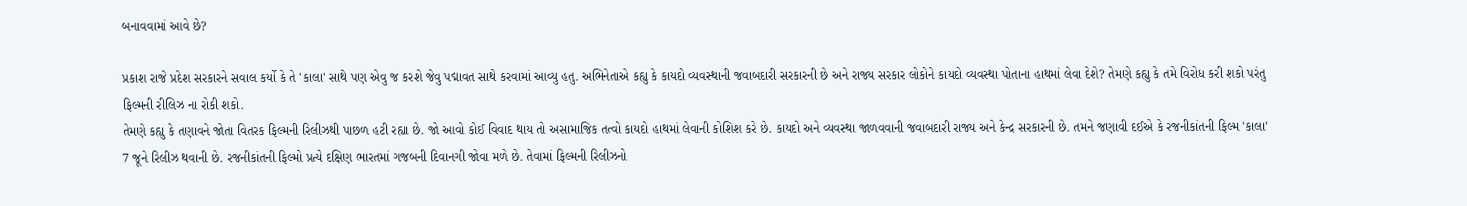બનાવવામાં આવે છે?

પ્રકાશ રાજે પ્રદેશ સરકારને સવાલ કર્યો કે તે 'કાલા' સાથે પણ એવુ જ કરશે જેવુ પદ્માવત સાથે કરવામાં આવ્યુ હતુ. અભિનેતાએ કહ્યુ કે કાયદો વ્યવસ્થાની જવાબદારી સરકારની છે અને રાજ્ય સરકાર લોકોને કાયદો વ્યવસ્થા પોતાના હાથમાં લેવા દેશે? તેમણે કહ્યુ કે તમે વિરોધ કરી શકો પરંતુ ફિલ્મની રીલિઝ ના રોકી શકો.
તેમણે કહ્યુ કે તણાવને જોતા વિતરક ફિલ્મની રિલીઝથી પાછળ હટી રહ્યા છે. જો આવો કોઈ વિવાદ થાય તો અસામાજિક તત્વો કાયદો હાથમાં લેવાની કોશિશ કરે છે. કાયદો અને વ્યવસ્થા જાળવવાની જવાબદારી રાજ્ય અને કેન્દ્ર સરકારની છે. તમને જણાવી દઈએ કે રજનીકાંતની ફિલ્મ 'કાલા' 7 જૂને રિલીઝ થવાની છે. રજનીકાંતની ફિલ્મો પ્રત્યે દક્ષિણ ભારતમાં ગજબની દિવાનગી જોવા મળે છે. તેવામાં ફિલ્મની રિલીઝનો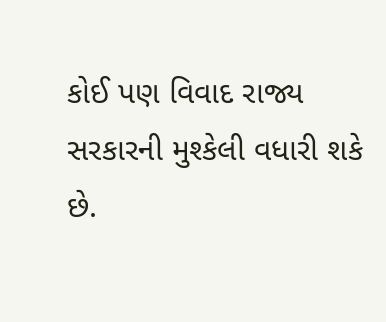કોઈ પણ વિવાદ રાજ્ય સરકારની મુશ્કેલી વધારી શકે છે.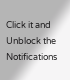Click it and Unblock the Notifications